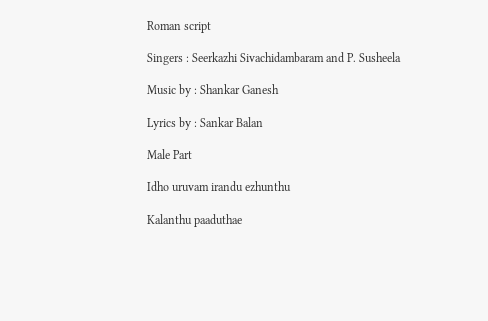Roman script

Singers : Seerkazhi Sivachidambaram and P. Susheela

Music by : Shankar Ganesh

Lyrics by : Sankar Balan

Male Part

Idho uruvam irandu ezhunthu

Kalanthu paaduthae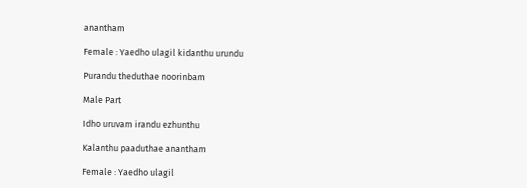anantham

Female : Yaedho ulagil kidanthu urundu

Purandu theduthae noorinbam

Male Part

Idho uruvam irandu ezhunthu

Kalanthu paaduthae anantham

Female : Yaedho ulagil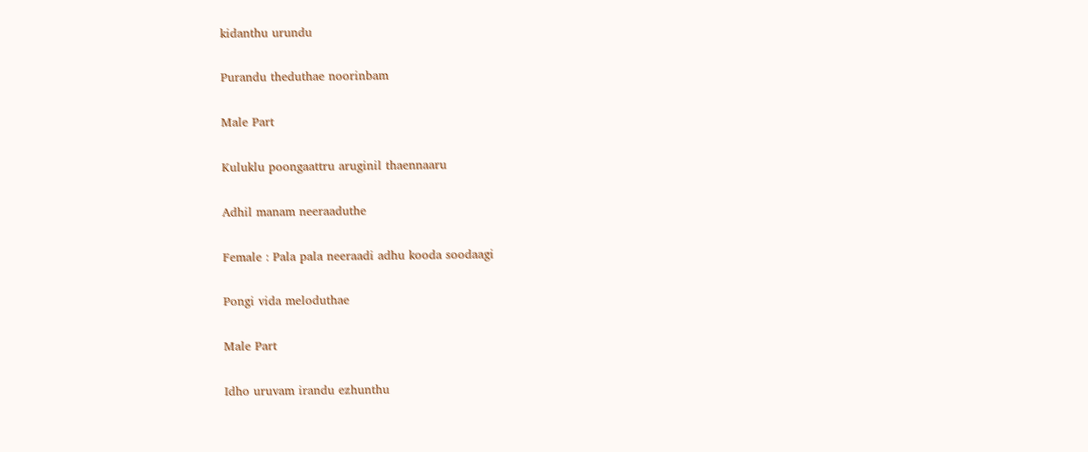kidanthu urundu

Purandu theduthae noorinbam

Male Part

Kuluklu poongaattru aruginil thaennaaru

Adhil manam neeraaduthe

Female : Pala pala neeraadi adhu kooda soodaagi

Pongi vida meloduthae

Male Part

Idho uruvam irandu ezhunthu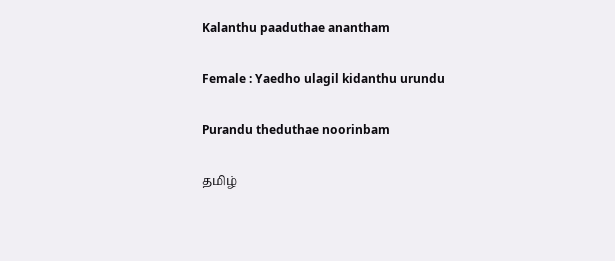Kalanthu paaduthae anantham

Female : Yaedho ulagil kidanthu urundu

Purandu theduthae noorinbam

தமிழ்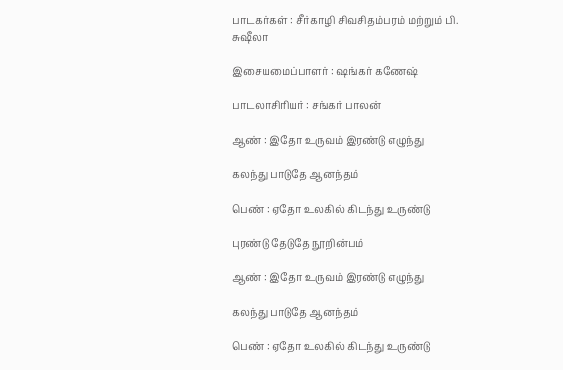பாடகர்கள் : சீர்காழி சிவசிதம்பரம் மற்றும் பி. சுஷீலா

இசையமைப்பாளர் : ஷங்கர் கணேஷ்

பாடலாசிரியர் : சங்கர் பாலன்

ஆண் : இதோ உருவம் இரண்டு எழுந்து

கலந்து பாடுதே ஆனந்தம்

பெண் : ஏதோ உலகில் கிடந்து உருண்டு

புரண்டு தேடுதே நூறின்பம்

ஆண் : இதோ உருவம் இரண்டு எழுந்து

கலந்து பாடுதே ஆனந்தம்

பெண் : ஏதோ உலகில் கிடந்து உருண்டு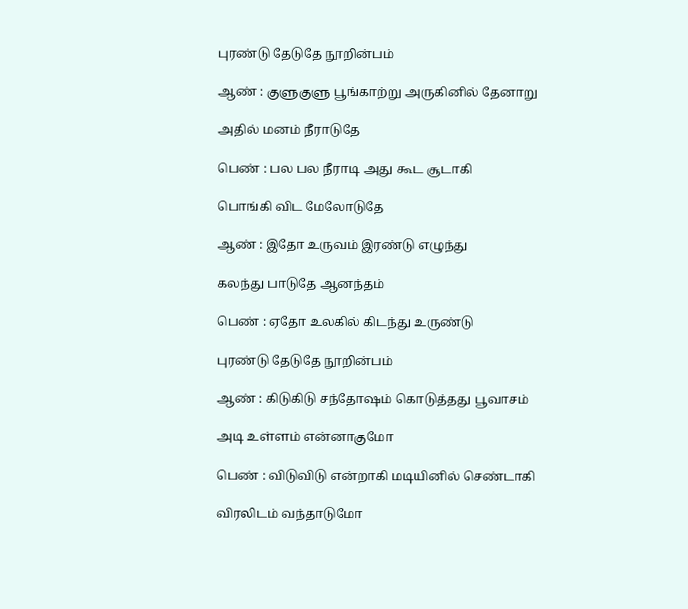புரண்டு தேடுதே நூறின்பம்

ஆண் : குளுகுளு பூங்காற்று அருகினில் தேனாறு

அதில் மனம் நீராடுதே

பெண் : பல பல நீராடி அது கூட சூடாகி

பொங்கி விட மேலோடுதே

ஆண் : இதோ உருவம் இரண்டு எழுந்து

கலந்து பாடுதே ஆனந்தம்

பெண் : ஏதோ உலகில் கிடந்து உருண்டு

புரண்டு தேடுதே நூறின்பம்

ஆண் : கிடுகிடு சந்தோஷம் கொடுத்தது பூவாசம்

அடி உள்ளம் என்னாகுமோ

பெண் : விடுவிடு என்றாகி மடியினில் செண்டாகி

விரலிடம் வந்தாடுமோ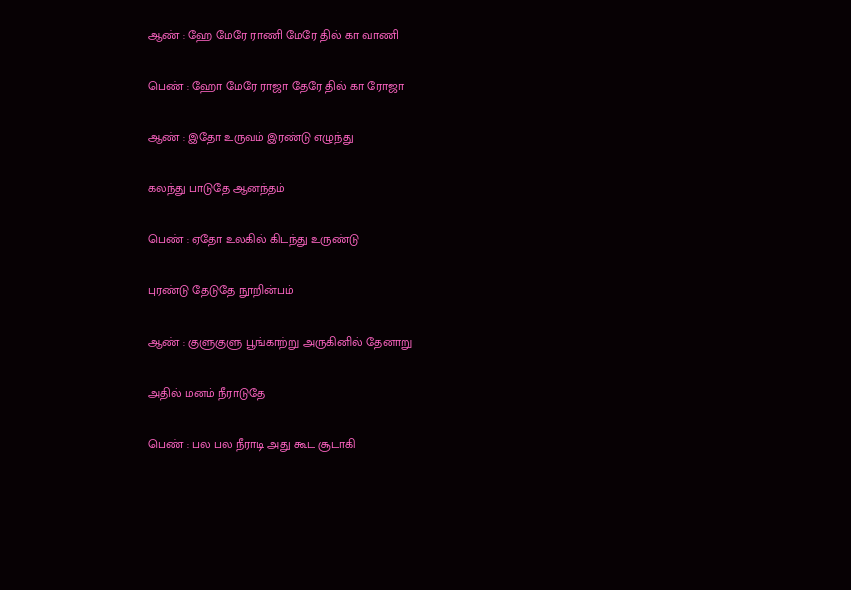ஆண் : ஹே மேரே ராணி மேரே தில் கா வாணி

பெண் : ஹோ மேரே ராஜா தேரே தில் கா ரோஜா

ஆண் : இதோ உருவம் இரண்டு எழுந்து

கலந்து பாடுதே ஆனந்தம்

பெண் : ஏதோ உலகில் கிடந்து உருண்டு

புரண்டு தேடுதே நூறின்பம்

ஆண் : குளுகுளு பூங்காற்று அருகினில் தேனாறு

அதில் மனம் நீராடுதே

பெண் : பல பல நீராடி அது கூட சூடாகி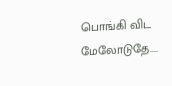பொங்கி விட மேலோடுதே....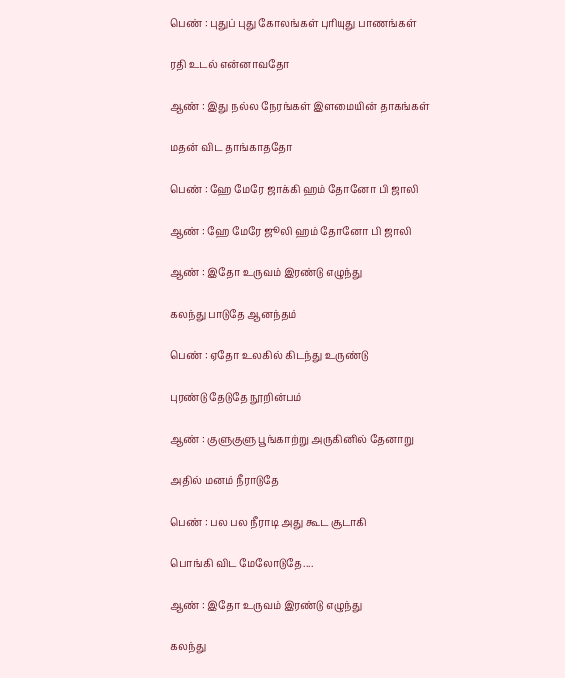பெண் : புதுப் புது கோலங்கள் புரியுது பாணங்கள்

ரதி உடல் என்னாவதோ

ஆண் : இது நல்ல நேரங்கள் இளமையின் தாகங்கள்

மதன் விட தாங்காததோ

பெண் : ஹே மேரே ஜாக்கி ஹம் தோனோ பி ஜாலி

ஆண் : ஹே மேரே ஜூலி ஹம் தோனோ பி ஜாலி

ஆண் : இதோ உருவம் இரண்டு எழுந்து

கலந்து பாடுதே ஆனந்தம்

பெண் : ஏதோ உலகில் கிடந்து உருண்டு

புரண்டு தேடுதே நூறின்பம்

ஆண் : குளுகுளு பூங்காற்று அருகினில் தேனாறு

அதில் மனம் நீராடுதே

பெண் : பல பல நீராடி அது கூட சூடாகி

பொங்கி விட மேலோடுதே....

ஆண் : இதோ உருவம் இரண்டு எழுந்து

கலந்து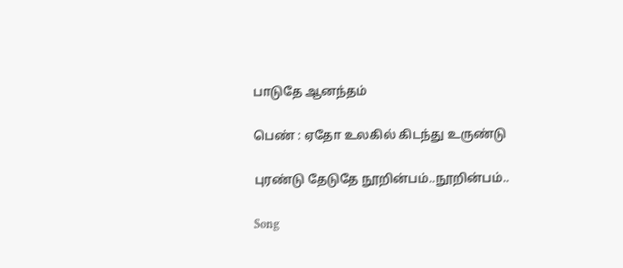பாடுதே ஆனந்தம்

பெண் : ஏதோ உலகில் கிடந்து உருண்டு

புரண்டு தேடுதே நூறின்பம்..நூறின்பம்..

Song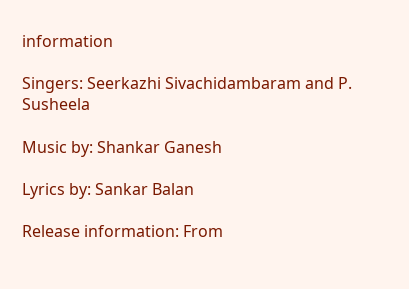information

Singers: Seerkazhi Sivachidambaram and P. Susheela

Music by: Shankar Ganesh

Lyrics by: Sankar Balan

Release information: From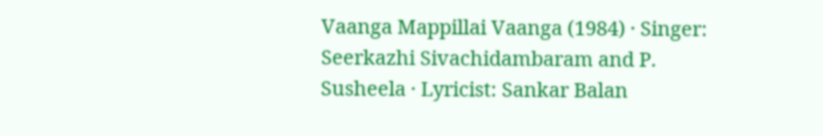Vaanga Mappillai Vaanga (1984) · Singer: Seerkazhi Sivachidambaram and P. Susheela · Lyricist: Sankar Balan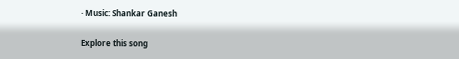· Music: Shankar Ganesh

Explore this song